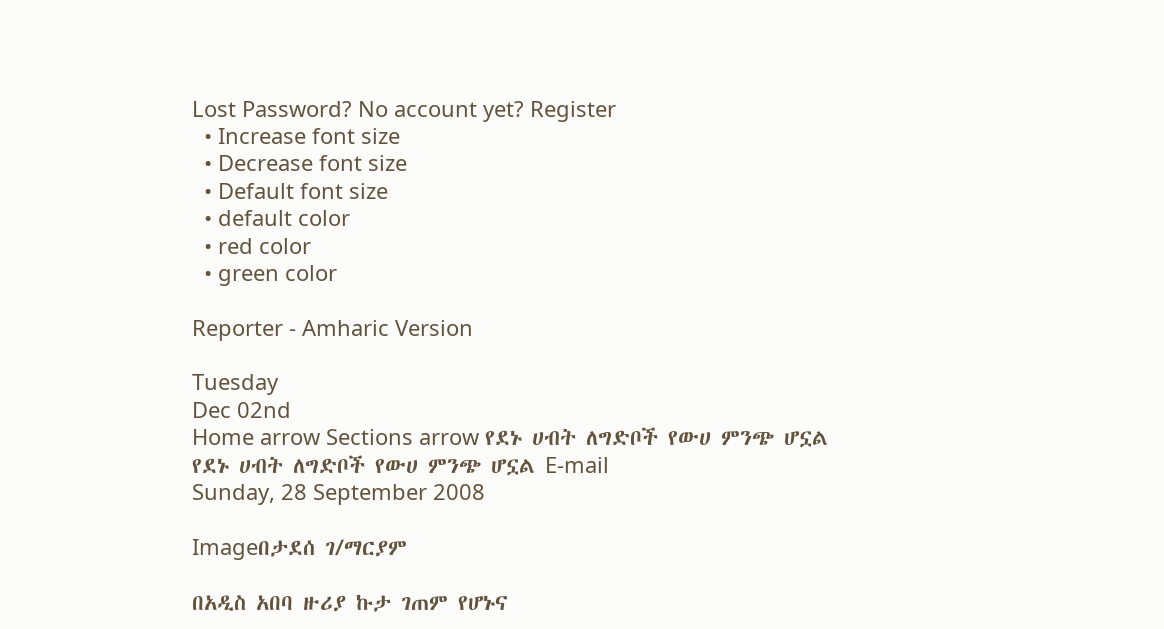Lost Password? No account yet? Register
  • Increase font size
  • Decrease font size
  • Default font size
  • default color
  • red color
  • green color

Reporter - Amharic Version

Tuesday
Dec 02nd
Home arrow Sections arrow የደኑ ሀብት ለግድቦች የውሀ ምንጭ ሆኗል
የደኑ ሀብት ለግድቦች የውሀ ምንጭ ሆኗል E-mail
Sunday, 28 September 2008

Imageበታደሰ ገ/ማርያም

በአዲስ አበባ ዙሪያ ኩታ ገጠም የሆኑና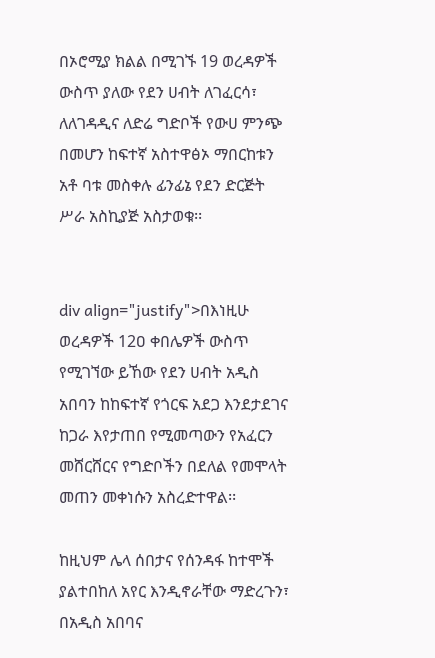በኦሮሚያ ክልል በሚገኙ 19 ወረዳዎች ውስጥ ያለው የደን ሀብት ለገፈርሳ፣ ለለገዳዲና ለድሬ ግድቦች የውሀ ምንጭ በመሆን ከፍተኛ አስተዋፅኦ ማበርከቱን አቶ ባቱ መስቀሉ ፊንፊኔ የደን ድርጅት ሥራ አስኪያጅ አስታወቁ፡፡


div align="justify">በእነዚሁ ወረዳዎች 12ዐ ቀበሌዎች ውስጥ የሚገኘው ይኸው የደን ሀብት አዲስ አበባን ከከፍተኛ የጎርፍ አደጋ እንደታደገና ከጋራ እየታጠበ የሚመጣውን የአፈርን መሸርሸርና የግድቦችን በደለል የመሞላት መጠን መቀነሱን አስረድተዋል፡፡

ከዚህም ሌላ ሰበታና የሰንዳፋ ከተሞች ያልተበከለ አየር እንዲኖራቸው ማድረጉን፣ በአዲስ አበባና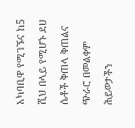አካባቢዋ የሚገኙና ከ5 ሺህ በላይ የሚሆኑ ደሀ ሴቶች ቅጠላ ቅጠልና ጭራሮ በመልቀም ሕይወታችን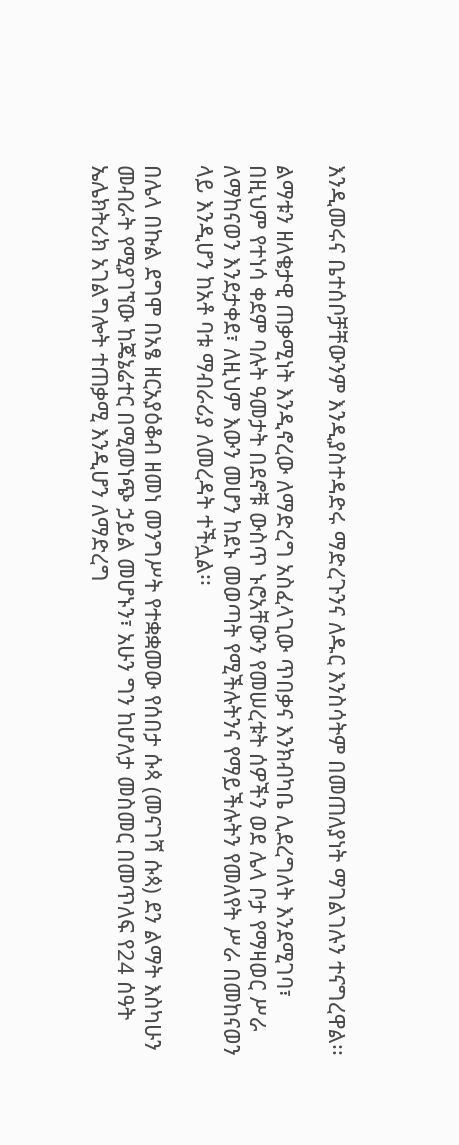እንዲመሩና ቤተሰቦቻቸውንም እንዲያስተዳድሩ ማድረጉንና ለዱር እንስሳትም በመጠለያነት ማገልገሉን ተናግረዋል፡፡

ልማቱን ዘለቄታዊ ጠቃሚነት እንዲኖረው ለማድረግ አስፈላጊው ጥበቃና እንክብካቤ ሊደረግለት እንደሚገባ፣ በዚህም የተነሳ ቀደም ባሉት ዓመታት በደኖቹ ውስጥ ኑሮአቸውን የመሠረቱት ሰዎችን ወደ ሌላ ቦታ የማዛወር ሥራ ለማከናወን እንደታቀደ፣ ለዚህም እውን መሆን ከደኑ መወጣት የሚችሉትንና የማይችሉትን የመለየት ሥራ በመከናወን ላይ እንዲሆን ከአቶ ባቱ ማብራሪያ ለመረዳት ተችሏል፡፡

በሌላ በኩል ደግሞ በአፄ ዘርአያዕቆብ ዘመነ መንግሥት የተቋቋመው የሰበታ ሱጳ (መናገሻ ሱጳ) ደን ልማት እስካሁን መብራት የሚያገኘው ከጄኔሬተር በሚመነጭ ኃይል መሆኑን፣ አሁን ግን ከሆለታ መስመር በመጥለፍ የ24 ሰዓት ኤሌክትሪክ አገልግሎት ተጠቃሚ እንዲሆን ለማድረግ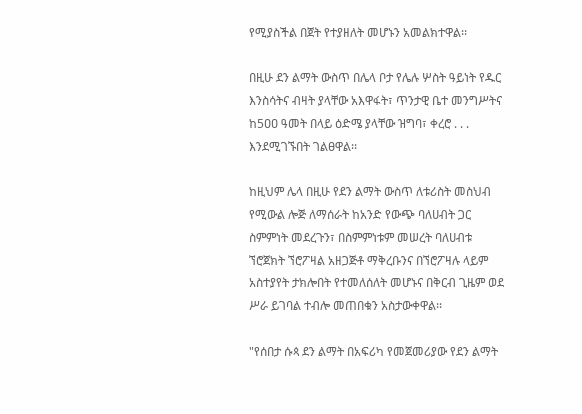የሚያስችል በጀት የተያዘለት መሆኑን አመልክተዋል፡፡

በዚሁ ደን ልማት ውስጥ በሌላ ቦታ የሌሉ ሦስት ዓይነት የዱር እንስሳትና ብዛት ያላቸው አእዋፋት፣ ጥንታዊ ቤተ መንግሥትና ከ5ዐዐ ዓመት በላይ ዕድሜ ያላቸው ዝግባ፣ ቀረሮ . . . እንደሚገኙበት ገልፀዋል፡፡

ከዚህም ሌላ በዚሁ የደን ልማት ውስጥ ለቱሪስት መስህብ የሚውል ሎጅ ለማሰራት ከአንድ የውጭ ባለሀብት ጋር ስምምነት መደረጉን፣ በስምምነቱም መሠረት ባለሀብቱ ኘሮጀክት ኘሮፖዛል አዘጋጅቶ ማቅረቡንና በኘሮፖዛሉ ላይም አስተያየት ታክሎበት የተመለሰለት መሆኑና በቅርብ ጊዜም ወደ ሥራ ይገባል ተብሎ መጠበቁን አስታውቀዋል፡፡

"የሰበታ ሱጳ ደን ልማት በአፍሪካ የመጀመሪያው የደን ልማት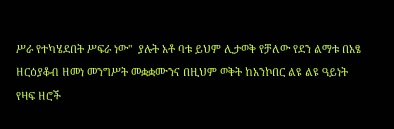ሥራ የተካሄደበት ሥፍራ ነው"  ያሉት አቶ ባቱ ይህም ሊታወቅ የቻለው የደን ልማቱ በአፄ ዘርዕያቆብ ዘመነ መንግሥት መቋቋሙንና በዚህም ወቅት ከአንኮበር ልዩ ልዩ ዓይነት የዛፍ ዘሮች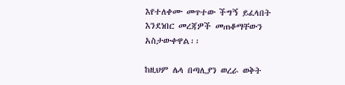እየተለቀሙ መጥተው ችግኝ ይፈላበት እንደነበር መረጃዎች መጠቆማቸውን አስታውቀዋል፡፡

ከዚህም ሌላ በጣሊያን ወረራ ወቅት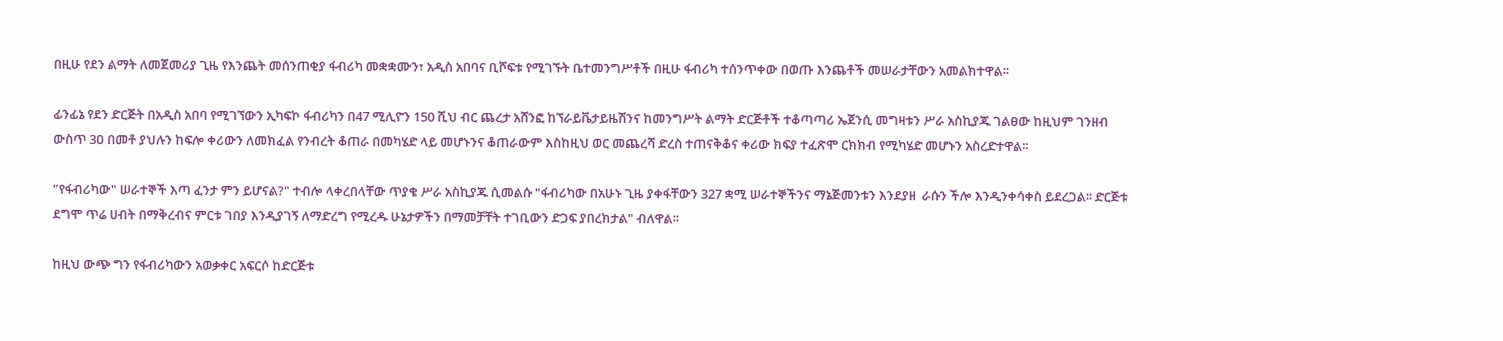በዚሁ የደን ልማት ለመጀመሪያ ጊዜ የእንጨት መሰንጠቂያ ፋብሪካ መቋቋሙን፣ አዲስ አበባና ቢሾፍቱ የሚገኙት ቤተመንግሥቶች በዚሁ ፋብሪካ ተሰንጥቀው በወጡ እንጨቶች መሠራታቸውን አመልክተዋል፡፡

ፊንፊኔ የደን ድርጅት በአዲስ አበባ የሚገኘውን ኢካፍኮ ፋብሪካን በ47 ሚሊዮን 150 ሺህ ብር ጨረታ አሸንፎ ከኘራይቬታይዜሽንና ከመንግሥት ልማት ድርጅቶች ተቆጣጣሪ ኤጀንሲ መግዛቱን ሥራ አስኪያጁ ገልፀው ከዚህም ገንዘብ ውስጥ 3ዐ በመቶ ያህሉን ከፍሎ ቀሪውን ለመክፈል የንብረት ቆጠራ በመካሄድ ላይ መሆኑንና ቆጠራውም እስከዚህ ወር መጨረሻ ድረስ ተጠናቅቆና ቀሪው ክፍያ ተፈጽሞ ርክክብ የሚካሄድ መሆኑን አስረድተዋል፡፡

"የፋብሪካው" ሠራተኞች እጣ ፈንታ ምን ይሆናል?" ተብሎ ላቀረበላቸው ጥያቄ ሥራ አስኪያጁ ሲመልሱ "ፋብሪካው በአሁኑ ጊዜ ያቀፋቸውን 327 ቋሚ ሠራተኞችንና ማኔጅመንቱን እንደያዘ  ራሱን ችሎ እንዲንቀሳቀስ ይደረጋል፡፡ ድርጅቱ ደግሞ ጥሬ ሀብት በማቅረብና ምርቱ ገበያ እንዲያገኝ ለማድረግ የሚረዱ ሁኔታዎችን በማመቻቸት ተገቢውን ድጋፍ ያበረክታል" ብለዋል፡፡

ከዚህ ውጭ ግን የፋብሪካውን አወቃቀር አፍርሶ ከድርጅቱ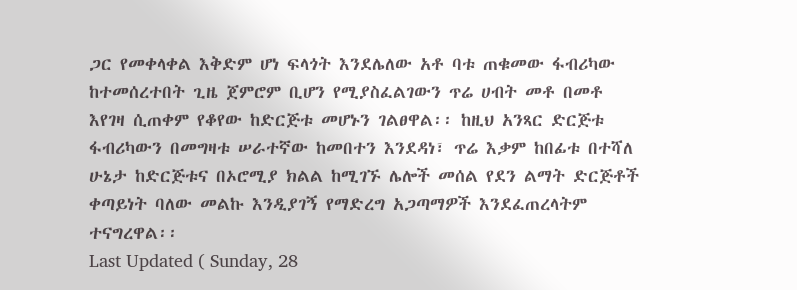ጋር የመቀላቀል እቅድም ሆነ ፍላጎት እንደሌለው አቶ ባቱ ጠቁመው ፋብሪካው ከተመሰረተበት ጊዜ ጀምሮም ቢሆን የሚያስፈልገውን ጥሬ ሀብት መቶ በመቶ እየገዛ ሲጠቀም የቆየው ከድርጅቱ መሆኑን ገልፀዋል፡፡ ከዚህ አንጻር ድርጅቱ ፋብሪካውን በመግዛቱ ሠራተኛው ከመበተን እንደዳነ፣ ጥሬ እቃም ከበፊቱ በተሻለ ሁኔታ ከድርጅቱና በኦሮሚያ ክልል ከሚገኙ ሌሎች መሰል የደን ልማት ድርጅቶች ቀጣይነት ባለው መልኩ እንዲያገኝ የማድረግ አጋጣማዎች እንደፈጠረላትም ተናግረዋል፡፡
Last Updated ( Sunday, 28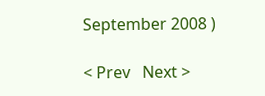September 2008 )

< Prev   Next >